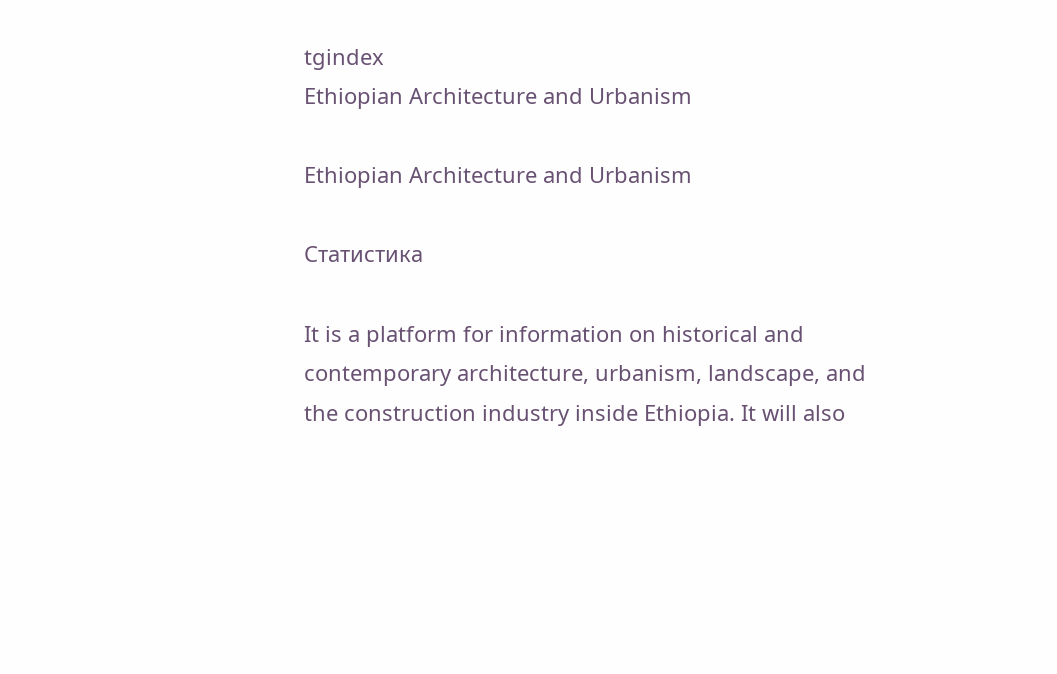tgindex
Ethiopian Architecture and Urbanism

Ethiopian Architecture and Urbanism

Статистика

It is a platform for information on historical and contemporary architecture, urbanism, landscape, and the construction industry inside Ethiopia. It will also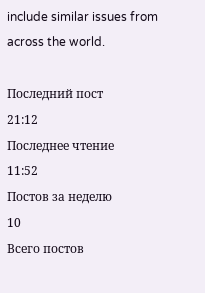include similar issues from across the world.

Последний пост
21:12
Последнее чтение
11:52
Постов за неделю
10
Всего постов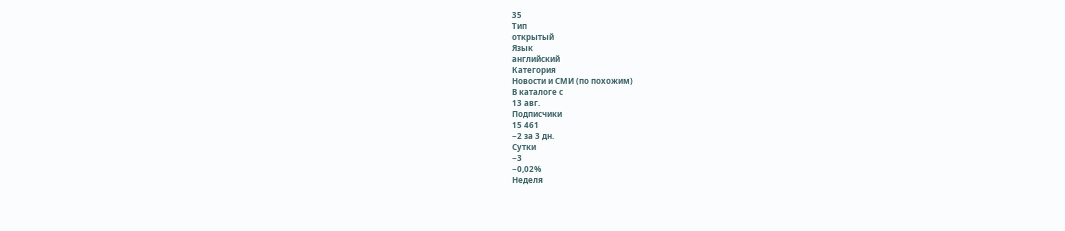35
Тип
открытый
Язык
английский
Категория
Новости и СМИ (по похожим)
В каталоге с
13 авг.
Подписчики
15 461
−2 за 3 дн.
Сутки
−3
−0,02%
Неделя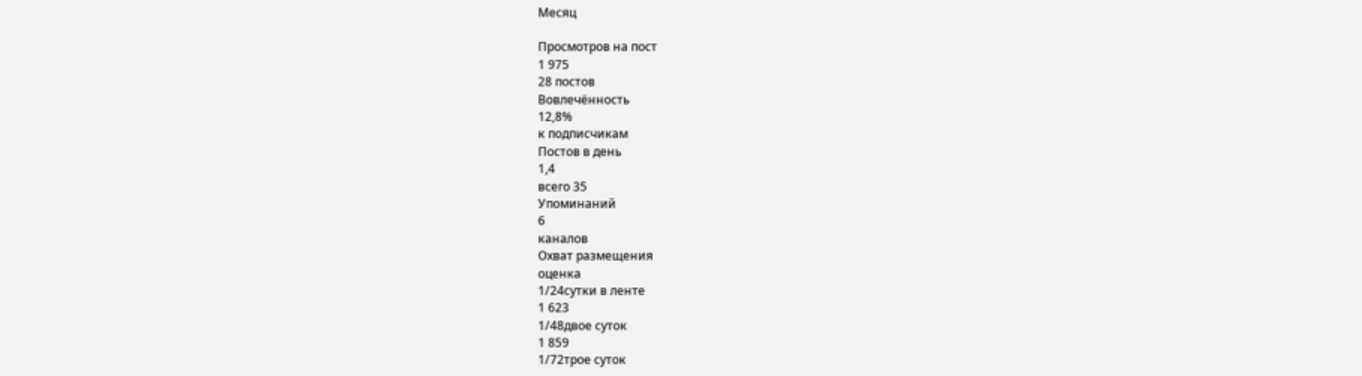Месяц

Просмотров на пост
1 975
28 постов
Вовлечённость
12,8%
к подписчикам
Постов в день
1,4
всего 35
Упоминаний
6
каналов
Охват размещения
оценка
1/24сутки в ленте
1 623
1/48двое суток
1 859
1/72трое суток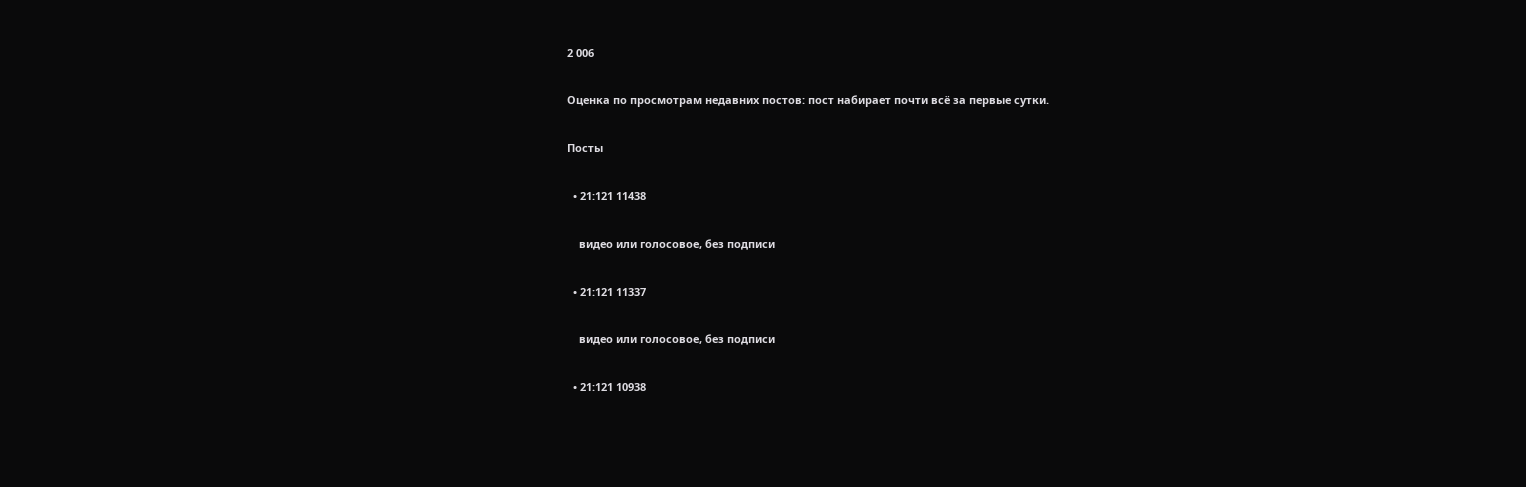2 006

Оценка по просмотрам недавних постов: пост набирает почти всё за первые сутки.

Посты

  • 21:121 11438

    видео или голосовое, без подписи

  • 21:121 11337

    видео или голосовое, без подписи

  • 21:121 10938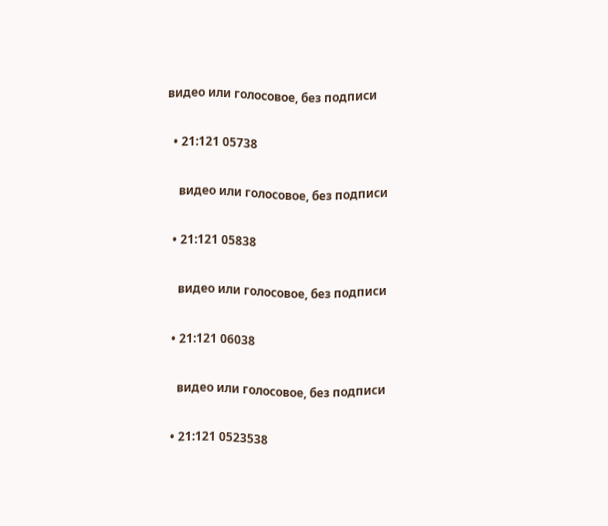видео или голосовое, без подписи

  • 21:121 05738

    видео или голосовое, без подписи

  • 21:121 05838

    видео или голосовое, без подписи

  • 21:121 06038

    видео или голосовое, без подписи

  • 21:121 0523538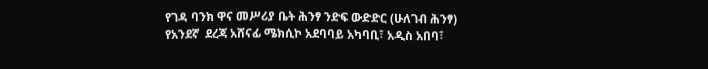የገዳ ባንክ ዋና መሥሪያ ቤት ሕንፃ ንድፍ ውድድር (ሁለገብ ሕንፃ) የአንደኛ  ደረጃ አሸናፊ ሜክሲኮ አደባባይ አካባቢ፣ አዲስ አበባ፣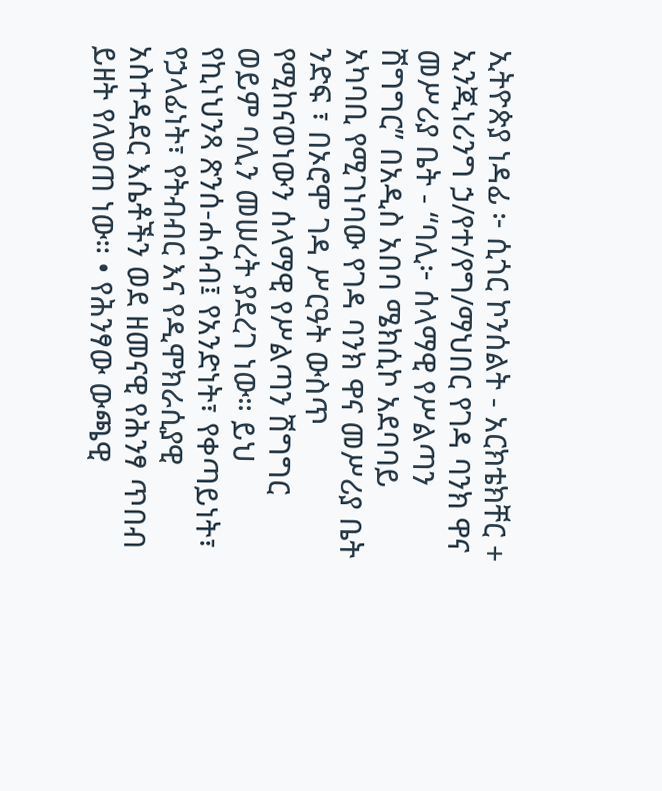ኢትዮጵያ ነዳፊ ፦ ሲጎር ኮንሰልት - አርክቴክቸር + ኢንጂነሪንግ ኃ/የተ/የግ/ማህበር የገዳ ባንክ ዋና መሥሪያ ቤት - “ባሊ፦ ሰላማዊ የሥልጣን ሽግግር” በአዲስ አበባ ሜክሲኮ አደባባይ አካባቢ የሚገነባው የገዳ ባንክ ዋና መሥሪያ ቤት ንድፍ ፣ በኦሮሞ ገዳ ሥርዓት ውስጥ የሚከናወነውን ሰላማዊ የሥልጣን ሽግግር ወይም ባሊን መሠረት ያደረገ ነው። ይህ የኪነህንጻ ጽንሰ-ሐሳብ፤ የአንድነት፣ የቀጣይነት፣ የኃላፊነት፣ የትብብር እና የዲሞክራሲያዊ አስተዳደር እሴቶችን ወደ ዘመናዊ የሕንፃ ጥበብ ይዘት የለወጠ ነው። • የሕንፃው ውጫዊ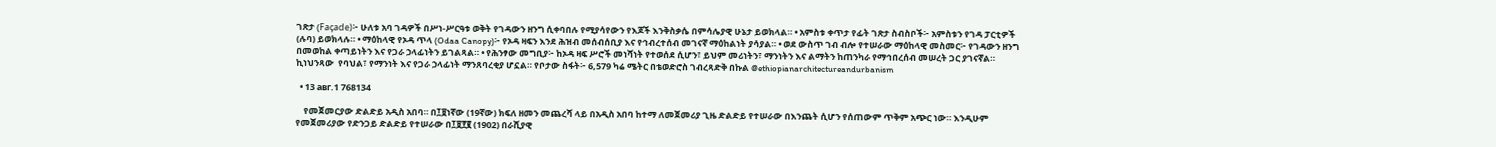ገጽታ (Façade)፦ ሁለቱ አባ ገዳዎች በሥነ-ሥርዓቱ ወቅት የገዳውን ዘንግ ሲቀባበሉ የሚያሳየውን የእጆች እንቅስቃሴ በምሳሌያዊ ሁኔታ ይወክላል። • አምስቱ ቀጥታ የፊት ገጽታ ስብስቦች፦ አምስቱን የገዳ ፓርቲዎች (ሉባ) ይወክላሉ። • ማዕከላዊ የኦዳ ጥላ (Odaa Canopy)፦ የኦዳ ዛፍን እንደ ሕዝብ መሰብሰቢያ እና የኅብረተሰብ መገናኛ ማዕከልነት ያሳያል። • ወደ ውስጥ ገብ ብሎ የተሠራው ማዕከላዊ መስመር፦ የገዳውን ዘንግ በመወከል ቀጣይነትን እና የጋራ ኃላፊነትን ይገልጻል። • የሕንፃው መግቢያ፦ ከኦዳ ዛፍ ሥሮች መነሻነት የተወሰደ ሲሆን፣ ይህም መሪነትን፣ ማንነትን እና ልማትን ከጠንካራ የማኅበረሰብ መሠረት ጋር ያገናኛል። ኪነህንጻው  የባህል፣ የማንነት እና የጋራ ኃላፊነት ማንጸባረቂያ ሆኗል። የቦታው ስፋት፦ 6,579 ካሬ ሜትር በቴወድሮስ ገብረጻድቅ በኩል @ethiopianarchitectureandurbanism

  • 13 авг.1 768134

    የመጀመርያው ድልድይ አዲስ አበባ። በ፲፱ነኛው (19ኛው) ክፍለ ዘመን መጨረሻ ላይ በአዲስ አበባ ከተማ ለመጀመሪያ ጊዜ ድልድይ የተሠራው በእንጨት ሲሆን የሰጠውም ጥቅም አጭር ነው። እንዲሁም የመጀመሪያው የድንጋይ ድልድይ የተሠራው በ፲፱፻፪ (1902) በራሺያዊ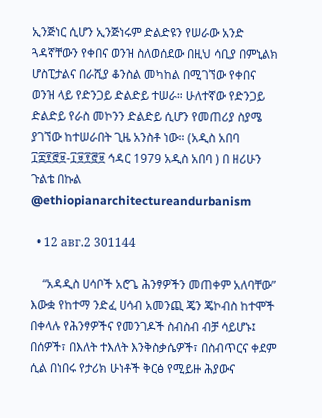ኢንጅነር ሲሆን ኢንጅነሩም ድልድዩን የሠራው አንድ ጓዳኛቸውን የቀበና ወንዝ ስለወሰደው በዚህ ሳቢያ በምኒልክ ሆስፒታልና በራሺያ ቆንስል መካከል በሚገኘው የቀበና ወንዝ ላይ የድንጋይ ድልድይ ተሠራ። ሁለተኛው የድንጋይ ድልድይ የራስ መኮንን ድልድይ ሲሆን የመጠሪያ ስያሜ ያገኘው ከተሠራበት ጊዜ አንስቶ ነው። (አዲስ አበባ ፲፰፻፸፱-፲፱፻፸፱ ኅዳር 1979 አዲስ አበባ ) በ ዘሪሁን ጉልቴ በኩል @ethiopianarchitectureandurbanism

  • 12 авг.2 301144

    “አዳዲስ ሀሳቦች አሮጌ ሕንፃዎችን መጠቀም አለባቸው” እውቋ የከተማ ንድፈ ሀሳብ አመንጪ ጄን ጄኮብስ ከተሞች በቀላሉ የሕንፃዎችና የመንገዶች ስብስብ ብቻ ሳይሆኑ፤ በሰዎች፣ በእለት ተእለት እንቅስቃሴዎች፣ በስብጥርና ቀደም ሲል በነበሩ የታሪክ ሁነቶች ቅርፅ የሚይዙ ሕያውና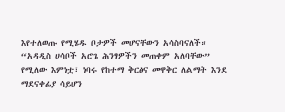እየተለወጡ የሚሄዱ ቦታዎች መሆናቸውን አሳስባናለች። “አዳዲስ ሀሳቦች አሮጌ ሕንፃዎችን መጠቀም አለባቸው” የሚለው እምነቷ፣ ነባሩ የከተማ ቅርፅና መዋቅር ለልማት እንደ ማደናቀፊያ ሳይሆን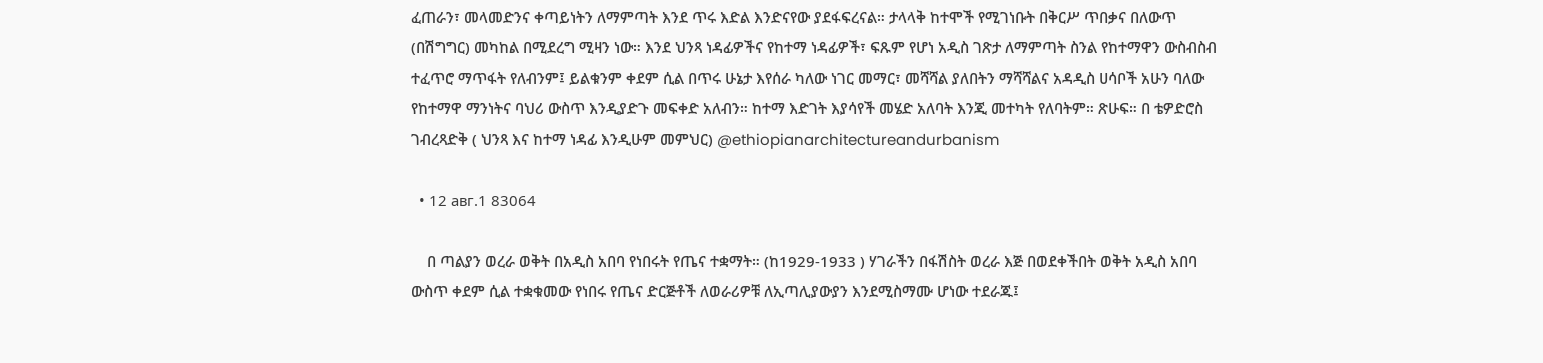ፈጠራን፣ መላመድንና ቀጣይነትን ለማምጣት እንደ ጥሩ እድል እንድናየው ያደፋፍረናል። ታላላቅ ከተሞች የሚገነቡት በቅርሥ ጥበቃና በለውጥ (በሽግግር) መካከል በሚደረግ ሚዛን ነው። እንደ ህንጻ ነዳፊዎችና የከተማ ነዳፊዎች፣ ፍጹም የሆነ አዲስ ገጽታ ለማምጣት ስንል የከተማዋን ውስብስብ ተፈጥሮ ማጥፋት የለብንም፤ ይልቁንም ቀደም ሲል በጥሩ ሁኔታ እየሰራ ካለው ነገር መማር፣ መሻሻል ያለበትን ማሻሻልና አዳዲስ ሀሳቦች አሁን ባለው የከተማዋ ማንነትና ባህሪ ውስጥ እንዲያድጉ መፍቀድ አለብን። ከተማ እድገት እያሳየች መሄድ አለባት እንጂ መተካት የለባትም። ጽሁፍ። በ ቴዎድሮስ ገብረጻድቅ ( ህንጻ እና ከተማ ነዳፊ እንዲሁም መምህር) @ethiopianarchitectureandurbanism

  • 12 авг.1 83064

    በ ጣልያን ወረራ ወቅት በአዲስ አበባ የነበሩት የጤና ተቋማት። (ከ1929-1933 ) ሃገራችን በፋሽስት ወረራ እጅ በወደቀችበት ወቅት አዲስ አበባ ውስጥ ቀደም ሲል ተቋቁመው የነበሩ የጤና ድርጅቶች ለወራሪዎቹ ለኢጣሊያውያን እንደሚስማሙ ሆነው ተደራጁ፤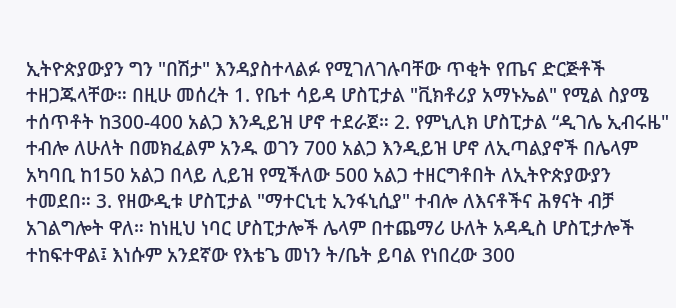ኢትዮጵያውያን ግን "በሽታ" እንዳያስተላልፉ የሚገለገሉባቸው ጥቂት የጤና ድርጅቶች ተዘጋጁላቸው። በዚሁ መሰረት 1. የቤተ ሳይዳ ሆስፒታል "ቪክቶሪያ አማኑኤል" የሚል ስያሜ ተሰጥቶት ከ300-400 አልጋ እንዲይዝ ሆኖ ተደራጀ። 2. የምኒሊክ ሆስፒታል “ዲገሌ ኢብሩዜ" ተብሎ ለሁለት በመክፈልም አንዱ ወገን 700 አልጋ እንዲይዝ ሆኖ ለኢጣልያኖች በሌላም አካባቢ ከ150 አልጋ በላይ ሊይዝ የሚችለው 500 አልጋ ተዘርግቶበት ለኢትዮጵያውያን ተመደበ። 3. የዘውዲቱ ሆስፒታል "ማተርኒቲ ኢንፋኒሲያ" ተብሎ ለእናቶችና ሕፃናት ብቻ አገልግሎት ዋለ። ከነዚህ ነባር ሆስፒታሎች ሌላም በተጨማሪ ሁለት አዳዲስ ሆስፒታሎች ተከፍተዋል፤ እነሱም አንደኛው የእቴጌ መነን ት/ቤት ይባል የነበረው 300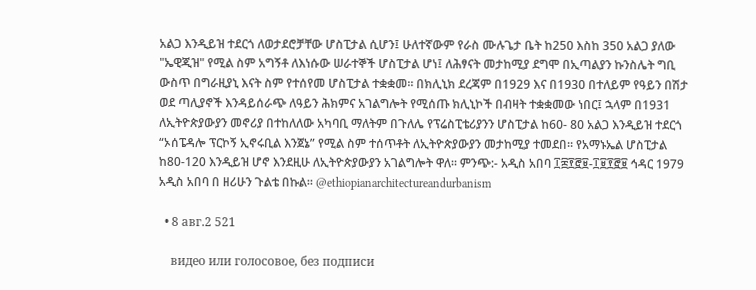አልጋ እንዲይዝ ተደርጎ ለወታደሮቻቸው ሆስፒታል ሲሆን፤ ሁለተኛውም የራስ ሙሉጌታ ቤት ከ250 እስከ 350 አልጋ ያለው "ኤዊጂዝ" የሚል ስም አግኝቶ ለእነሱው ሠራተኞች ሆስፒታል ሆነ፤ ለሕፃናት መታከሚያ ደግሞ በኢጣልያን ኩንስሌት ግቢ ውስጥ በግራዚያኒ እናት ስም የተሰየመ ሆስፒታል ተቋቋመ። በክሊኒክ ደረጃም በ1929 እና በ1930 በተለይም የዓይን በሽታ ወደ ጣሊያኖች እንዳይሰራጭ ለዓይን ሕክምና አገልግሎት የሚሰጡ ክሊኒኮች በብዛት ተቋቋመው ነበር፤ ኋላም በ1931 ለኢትዮጵያውያን መኖሪያ በተከለለው አካባቢ ማለትም በጉለሌ የፕሬስፒቴሪያንን ሆስፒታል ከ60- 80 አልጋ እንዲይዝ ተደርጎ “ኦሰፔዳሎ ፕርኮኝ ኢኖሩቢል እንጀኔ” የሚል ስም ተሰጥቶት ለኢትዮጵያውያን መታከሚያ ተመደበ። የአማኑኤል ሆስፒታል ከ80-120 እንዲይዝ ሆኖ እንደዚሁ ለኢትዮጵያውያን አገልግሎት ዋለ። ምንጭ:- አዲስ አበባ ፲፰፻፸፱-፲፱፻፸፱ ኅዳር 1979 አዲስ አበባ በ ዘሪሁን ጉልቴ በኩል። @ethiopianarchitectureandurbanism

  • 8 авг.2 521

    видео или голосовое, без подписи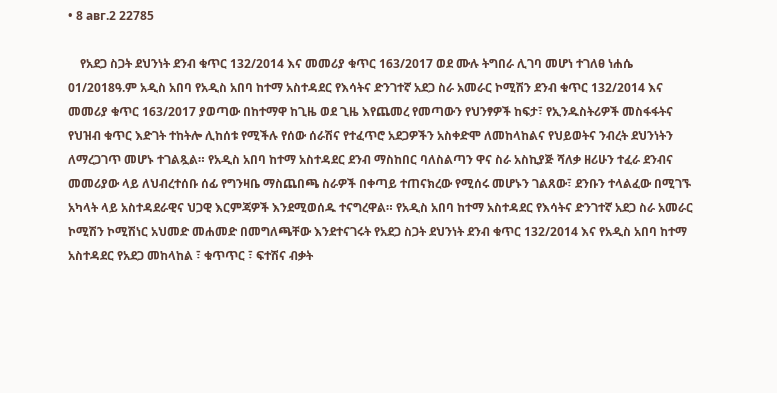• 8 авг.2 22785

    የአደጋ ስጋት ደህንነት ደንብ ቁጥር 132/2014 እና መመሪያ ቁጥር 163/2017 ወደ ሙሉ ትግበራ ሊገባ መሆነ ተገለፀ ነሐሴ 01/2018ዓ.ም አዲስ አበባ የአዲስ አበባ ከተማ አስተዳደር የእሳትና ድንገተኛ አደጋ ስራ አመራር ኮሚሽን ደንብ ቁጥር 132/2014 እና መመሪያ ቁጥር 163/2017 ያወጣው በከተማዋ ከጊዜ ወደ ጊዜ እየጨመረ የመጣውን የህንፃዎች ከፍታ፣ የኢንዱስትሪዎች መስፋፋትና የህዝብ ቁጥር እድገት ተከትሎ ሊከሰቱ የሚችሉ የሰው ሰራሽና የተፈጥሮ አደጋዎችን አስቀድሞ ለመከላከልና የህይወትና ንብረት ደህንነትን ለማረጋገጥ መሆኑ ተገልጿል። የአዲስ አበባ ከተማ አስተዳደር ደንብ ማስከበር ባለስልጣን ዋና ስራ አስኪያጅ ሻለቃ ዘሪሁን ተፈራ ደንብና መመሪያው ላይ ለህብረተሰቡ ሰፊ የግንዛቤ ማስጨበጫ ስራዎች በቀጣይ ተጠናክረው የሚሰሩ መሆኑን ገልጸው፣ ደንቡን ተላልፈው በሚገኙ አካላት ላይ አስተዳደራዊና ህጋዊ እርምጃዎች እንደሚወሰዱ ተናግረዋል። የአዲስ አበባ ከተማ አስተዳደር የእሳትና ድንገተኛ አደጋ ስራ አመራር ኮሚሽን ኮሚሽነር አህመድ መሐመድ በመግለጫቸው እንደተናገሩት የአደጋ ስጋት ደህንነት ደንብ ቁጥር 132/2014 እና የአዲስ አበባ ከተማ አስተዳደር የአደጋ መከላከል ፣ ቁጥጥር ፣ ፍተሽና ብቃት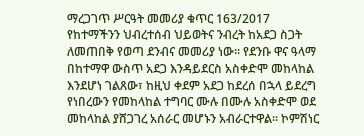ማረጋገጥ ሥርዓት መመሪያ ቁጥር 163/2017 የከተማችንን ህብረተሰብ ህይወትና ንብረት ከአደጋ ስጋት ለመጠበቅ የወጣ ደንብና መመሪያ ነው። የደንቡ ዋና ዓላማ በከተማዋ ውስጥ አደጋ እንዳይደርስ አስቀድሞ መከላከል እንደሆነ ገልጸው፣ ከዚህ ቀደም አደጋ ከደረሰ በኋላ ይደረግ የነበረውን የመከላከል ተግባር ሙሉ በሙሉ አስቀድሞ ወደ መከላከል ያሸጋገረ አሰራር መሆኑን አብራርተዋል። ኮምሽነር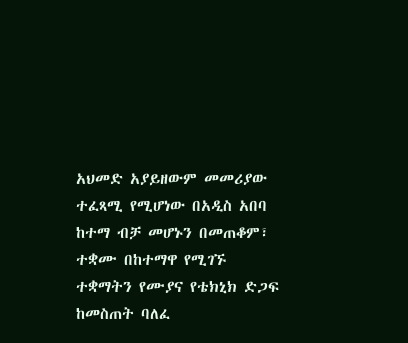አህመድ አያይዘውም መመሪያው ተፈጻሚ የሚሆነው በአዲስ አበባ ከተማ ብቻ መሆኑን በመጠቆም፣ ተቋሙ በከተማዋ የሚገኙ ተቋማትን የሙያና የቴክኒክ ድጋፍ ከመስጠት ባለፈ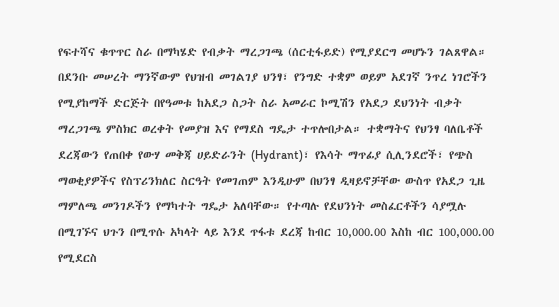የፍተሻና ቁጥጥር ስራ በማካሄድ የብቃት ማረጋገጫ (ሰርቲፋይድ) የሚያደርግ መሆኑን ገልጸዋል። በደንቡ መሠረት ማንኛውም የህዝብ መገልገያ ህንፃ፣ የንግድ ተቋም ወይም አደገኛ ንጥረ ነገሮችን የሚያከማች ድርጅት በየዓመቱ ከአደጋ ስጋት ስራ አመራር ኮሚሽን የአደጋ ደህንነት ብቃት ማረጋገጫ ምስክር ወረቀት የመያዝ እና የማደስ ግዴታ ተጥሎበታል። ተቋማትና የህንፃ ባለቤቶች ደረጃውን የጠበቀ የውሃ መቅጃ ሀይድራንት (Hydrant)፣ የእሳት ማጥፊያ ሲሊንደሮች፣ የጭስ ማወቂያዎችና የስፕሪንክለር ስርዓት የመገጠም እንዲሁም በህንፃ ዲዛይኖቻቸው ውስጥ የአደጋ ጊዜ ማምለጫ መንገዶችን የማካተት ግዴታ አለባቸው። የተጣሉ የደህንነት መስፈርቶችን ሳያሟሉ በሚገኙና ህጉን በሚጥሱ አካላት ላይ እንደ ጥፋቱ ደረጃ ከብር 10,000.00 እስከ ብር 100,000.00 የሚደርስ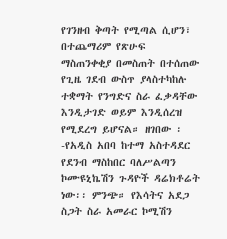የገንዘብ ቅጣት የሚጣል ሲሆን፣ በተጨማሪም የጽሁፍ ማስጠንቀቂያ በመስጠት በተሰጠው የጊዜ ገደብ ውስጥ ያላስተካከሉ ተቋማት የንግድና ስራ ፈቃዳቸው እንዲታገድ ወይም እንዲሰረዝ የሚደረግ ይሆናል። ዘገበው ፡-የአዲስ አበባ ከተማ አስተዳደር የደንብ ማስከበር ባለሥልጣን ኮሙዩኒኬሽን ጉዳዮች ዳሬክቶሬት ነው፡፡ ምንጭ። የእሳትና አደጋ ስጋት ስራ አመራር ኮሚሽን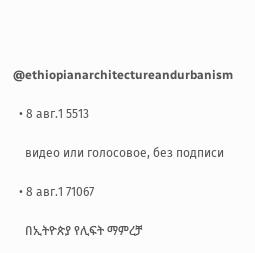@ethiopianarchitectureandurbanism

  • 8 авг.1 5513

    видео или голосовое, без подписи

  • 8 авг.1 71067

    በኢትዮጵያ የሊፍት ማምረቻ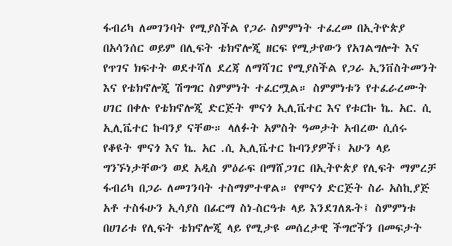ፋብሪካ ለመገንባት የሚያስችል የጋራ ስምምነት ተፈረመ በኢትዮጵያ በአሳንሰር ወይም በሊፍት ቴክኖሎጂ ዘርፍ የሚታየውን የአገልግሎት እና የጥገና ክፍተት ወደተሻለ ደረጃ ለማሻገር የሚያስችል የጋራ ኢንቨስትመንት እና የቴክኖሎጂ ሽግግር ስምምነት ተፈርሟል። ስምምነቱን የተፈራረሙት ሀገር በቀሉ የቴክኖሎጂ ድርጅት ሞናጎ ኢሊቬተር እና የቱርኩ ኬ. አር. ሲ ኢሊቬተር ኩባንያ ናቸው። ላለፉት አምስት ዓመታት አብረው ሲሰሩ የቆዩት ሞናጎ እና ኬ. አር .ሲ ኢሊቬተር ኩባንያዎች፤ አሁን ላይ ግንኙነታቸውን ወደ አዲስ ምዕራፍ በማሸጋገር በኢትዮጵያ የሊፍት ማምረቻ ፋብሪካ በጋራ ለመገንባት ተስማምተዋል። የሞናጎ ድርጅት ስራ አስኪያጅ አቶ ተስፋሁን ኢሳያስ በፊርማ ስነ-ስርዓቱ ላይ እንደገለጹት፤ ስምምነቱ በሀገሪቱ የሊፍት ቴክኖሎጂ ላይ የሚታዩ መሰረታዊ ችግሮችን በመፍታት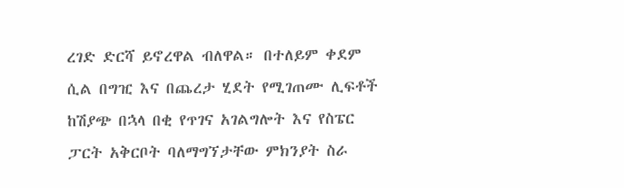ረገድ ድርሻ ይኖረዋል ብለዋል። በተለይም ቀደም ሲል በግዢ እና በጨረታ ሂደት የሚገጠሙ ሊፍቶች ከሽያጭ በኋላ በቂ የጥገና አገልግሎት እና የስፔር ፓርት አቅርቦት ባለማግኘታቸው ምክንያት ስራ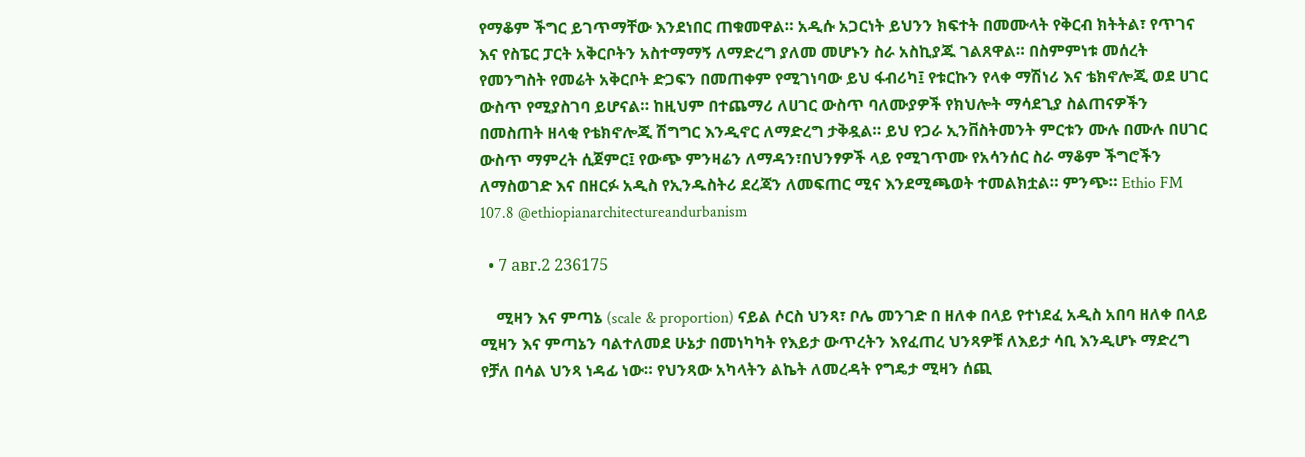የማቆም ችግር ይገጥማቸው እንደነበር ጠቁመዋል። አዲሱ አጋርነት ይህንን ክፍተት በመሙላት የቅርብ ክትትል፣ የጥገና እና የስፔር ፓርት አቅርቦትን አስተማማኝ ለማድረግ ያለመ መሆኑን ስራ አስኪያጁ ገልጸዋል። በስምምነቱ መሰረት የመንግስት የመሬት አቅርቦት ድጋፍን በመጠቀም የሚገነባው ይህ ፋብሪካ፤ የቱርኩን የላቀ ማሽነሪ እና ቴክኖሎጂ ወደ ሀገር ውስጥ የሚያስገባ ይሆናል። ከዚህም በተጨማሪ ለሀገር ውስጥ ባለሙያዎች የክህሎት ማሳደጊያ ስልጠናዎችን በመስጠት ዘላቂ የቴክኖሎጂ ሽግግር እንዲኖር ለማድረግ ታቅዷል። ይህ የጋራ ኢንቨስትመንት ምርቱን ሙሉ በሙሉ በሀገር ውስጥ ማምረት ሲጀምር፤ የውጭ ምንዛሬን ለማዳን፣በህንፃዎች ላይ የሚገጥሙ የአሳንሰር ስራ ማቆም ችግሮችን ለማስወገድ እና በዘርፉ አዲስ የኢንዱስትሪ ደረጃን ለመፍጠር ሚና እንደሚጫወት ተመልክቷል። ምንጭ። Ethio FM 107.8 @ethiopianarchitectureandurbanism

  • 7 авг.2 236175

    ሚዛን እና ምጣኔ (scale & proportion) ናይል ሶርስ ህንጻ፣ ቦሌ መንገድ በ ዘለቀ በላይ የተነደፈ አዲስ አበባ ዘለቀ በላይ ሚዛን እና ምጣኔን ባልተለመደ ሁኔታ በመነካካት የእይታ ውጥረትን እየፈጠረ ህንጻዎቹ ለእይታ ሳቢ እንዲሆኑ ማድረግ የቻለ በሳል ህንጻ ነዳፊ ነው። የህንጻው አካላትን ልኬት ለመረዳት የግዴታ ሚዛን ሰጪ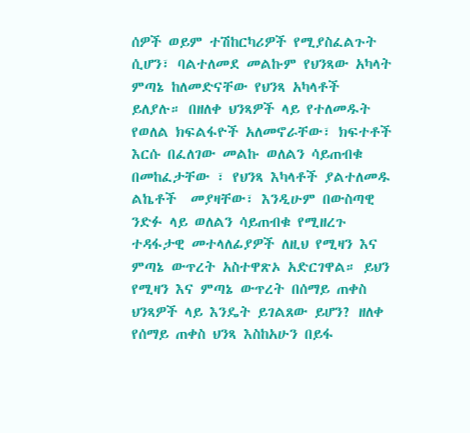ሰዎች ወይም ተሽከርካሪዎች የሚያስፈልጉት ሲሆን፣ ባልተለመደ መልኩም የህንጻው አካላት ምጣኔ ከለመድናቸው የህንጻ አካላቶች ይለያሉ። በዘለቀ ህንጻዎች ላይ የተለመዱት የወለል ክፍልፋዮች አለመኖራቸው፣ ክፍተቶች እርሱ በፈለገው መልኩ ወለልን ሳይጠብቁ በመከፈታቸው ፣ የህንጻ እካላቶች ያልተለመዱ ልኬቶች  መያዛቸው፣ እንዲሁም በውስጣዊ ንድፉ ላይ ወለልን ሳይጠብቁ የሚዘረጉ ተዳፋታዊ መተላለፊያዎች ለዚህ የሚዛን እና ምጣኔ ውጥረት አስተዋጽኦ አድርገዋል። ይህን የሚዛን እና ምጣኔ ውጥረት በሰማይ ጠቀስ ህንጻዎች ላይ እንዴት ይገልጸው ይሆን? ዘለቀ የሰማይ ጠቀስ ህንጻ እስከአሁን በይፋ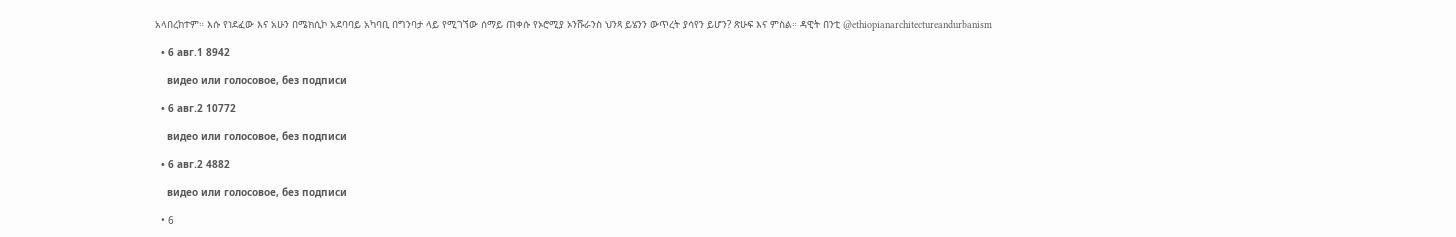አላበረከተም። እሱ የነደፈው እና አሁን በሜክሲኮ አደባባይ አካባቢ በግንባታ ላይ የሚገኘው ሰማይ ጠቀሱ የኦሮሚያ ኦንሹራንስ ህንጻ ይሄንን ውጥረት ያሳየን ይሆን? ጽሁፍ እና ምስል። ዳዊት በንቲ @ethiopianarchitectureandurbanism

  • 6 авг.1 8942

    видео или голосовое, без подписи

  • 6 авг.2 10772

    видео или голосовое, без подписи

  • 6 авг.2 4882

    видео или голосовое, без подписи

  • 6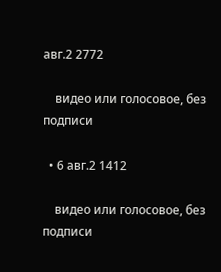авг.2 2772

    видео или голосовое, без подписи

  • 6 авг.2 1412

    видео или голосовое, без подписи